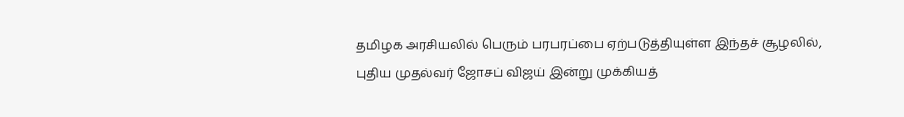தமிழக அரசியலில் பெரும் பரபரப்பை ஏற்படுத்தியுள்ள இந்தச் சூழலில், புதிய முதல்வர் ஜோசப் விஜய் இன்று முக்கியத்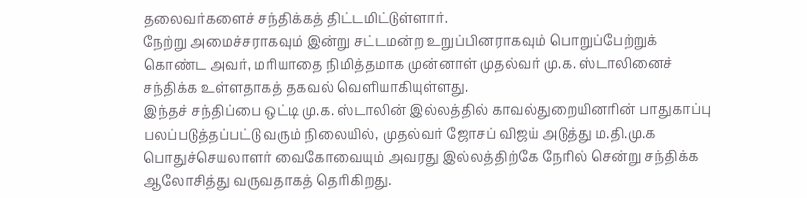தலைவர்களைச் சந்திக்கத் திட்டமிட்டுள்ளார்.
நேற்று அமைச்சராகவும் இன்று சட்டமன்ற உறுப்பினராகவும் பொறுப்பேற்றுக் கொண்ட அவர், மரியாதை நிமித்தமாக முன்னாள் முதல்வர் மு.க. ஸ்டாலினைச் சந்திக்க உள்ளதாகத் தகவல் வெளியாகியுள்ளது.
இந்தச் சந்திப்பை ஒட்டி மு.க. ஸ்டாலின் இல்லத்தில் காவல்துறையினரின் பாதுகாப்பு பலப்படுத்தப்பட்டு வரும் நிலையில், முதல்வர் ஜோசப் விஜய் அடுத்து ம.தி.மு.க பொதுச்செயலாளர் வைகோவையும் அவரது இல்லத்திற்கே நேரில் சென்று சந்திக்க ஆலோசித்து வருவதாகத் தெரிகிறது.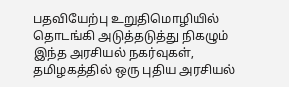பதவியேற்பு உறுதிமொழியில் தொடங்கி அடுத்தடுத்து நிகழும் இந்த அரசியல் நகர்வுகள், தமிழகத்தில் ஒரு புதிய அரசியல்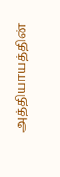அத்தியாயத்தின்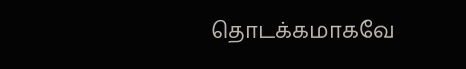தொடக்கமாகவே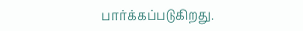பார்க்கப்படுகிறது.